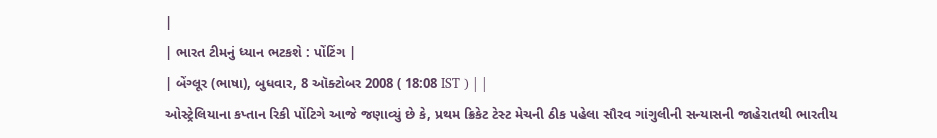|
| ભારત ટીમનું ધ્યાન ભટકશે : પોંટિંગ |
| બેંગ્લૂર (ભાષા), બુધવાર, 8 ઑક્ટોબર 2008 ( 18:08 IST ) | |
ઓસ્ટ્રેલિયાના કપ્તાન રિકી પોંટિગે આજે જણાવ્યું છે કે, પ્રથમ ક્રિકેટ ટેસ્ટ મેચની ઠીક પહેલા સૌરવ ગાંગુલીની સન્યાસની જાહેરાતથી ભારતીય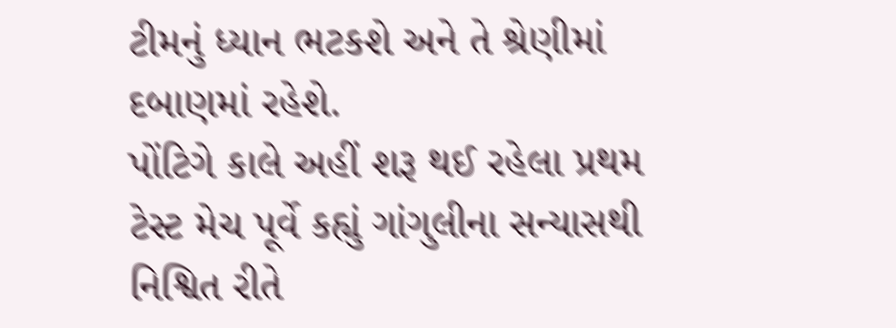ટીમનું ધ્યાન ભટકશે અને તે શ્રેણીમાં દબાણમાં રહેશે.
પોંટિગે કાલે અહીં શરૂ થઈ રહેલા પ્રથમ ટેસ્ટ મેચ પૂર્વે કહ્યું ગાંગુલીના સન્યાસથી નિશ્વિત રીતે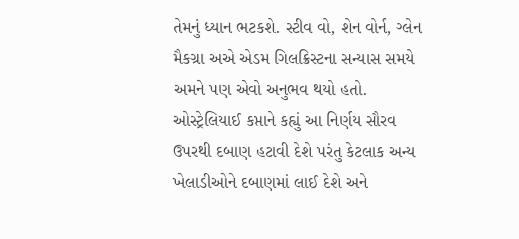તેમનું ધ્યાન ભટકશે. સ્ટીવ વો, શેન વોર્ન, ગ્લેન મૈકગ્રા અએ એડમ ગિલક્રિસ્ટના સન્યાસ સમયે અમને પણ એવો અનુભવ થયો હતો.
ઓસ્ટ્રેલિયાઈ કપ્તાને કહ્યું આ નિર્ણય સૌરવ ઉપરથી દબાણ હટાવી દેશે પરંતુ કેટલાક અન્ય ખેલાડીઓને દબાણમાં લાઈ દેશે અને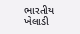ભારતીય ખેલાડી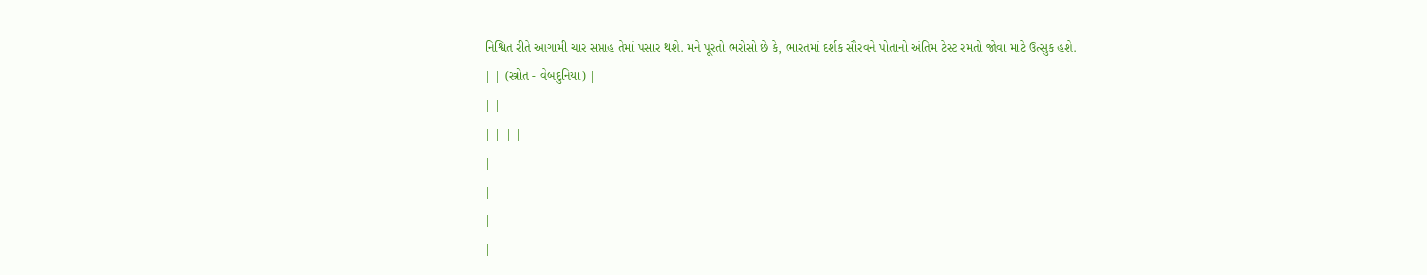નિશ્વિત રીતે આગામી ચાર સપ્તાહ તેમાં પસાર થશે. મને પૂરતો ભરોસો છે કે, ભારતમાં દર્શક સૌરવને પોતાનો અંતિમ ટેસ્ટ રમતો જોવા માટે ઉત્સુક હશે.
| | (સ્ત્રોત - વેબદુનિયા) |
| |
| | | |
|
|
|
|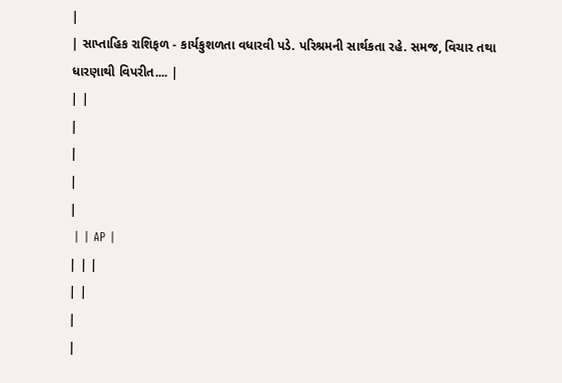|
| સાપ્તાહિક રાશિફળ - કાર્યકુશળતા વધારવી પડે. પરિશ્રમની સાર્થકતા રહે. સમજ, વિચાર તથા ધારણાથી વિપરીત.... |
| |
|
|
|
|
 | | AP |
| | |
| |
|
|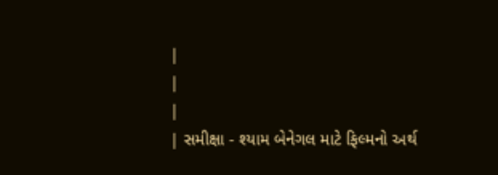|
|
|
| સમીક્ષા - શ્યામ બેનેગલ માટે ફિલ્મનો અર્થ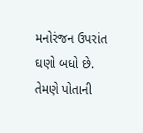મનોરંજન ઉપરાંત ઘણો બધો છે. તેમણે પોતાની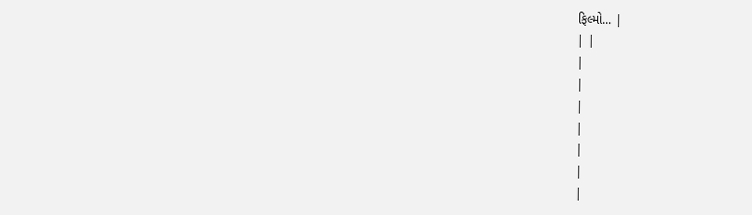ફિલ્મો... |
| |
|
|
|
|
|
|
|